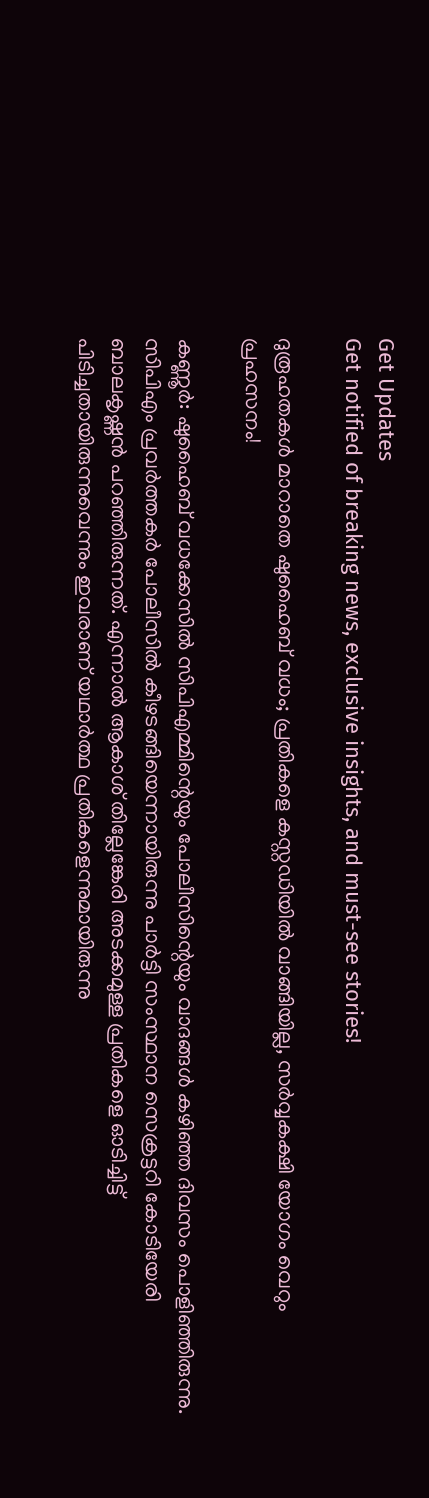Get Updates
Get notified of breaking news, exclusive insights, and must-see stories!

ദുരൂഹതകൾ മാറാതെ ഷുഹൈബ് വധം; പ്രതികളെ കസ്റ്റഡിയിൽ വാങ്ങിയില്ല, സർവ്വകക്ഷി യോഗം വെറും പ്രഹസനം!

കണ്ണൂർ: ഷുഹൈബ് വധക്കേസിൽ സിപിഎമ്മിന്റെയും പോലീസിന്റെയും വാദങ്ങൾ കഴിഞ്ഞ ദിവസം പൊളിഞ്ഞിരുന്നു. സിപിഎം പ്രവർത്തകർ പോലീസിൽ കീഴടങ്ങിയെന്നായിരുന്നു പാർട്ടി സംസ്ഥാന സെക്രട്ടറി കോടിയേരി ബാലകൃഷ്ണൻ പറഞ്ഞിരുന്നത്. എന്നാൽ ആകാശ് തില്ലേങ്കേരി അടക്കമുള്ള പ്രതികളെ ഓടിച്ചിട്ട് പിടിച്ചതായിരുന്നുവെന്നും ഇവരാണ് യഥാർത്ഥ പ്രതികളെന്നുമായിരുന്നു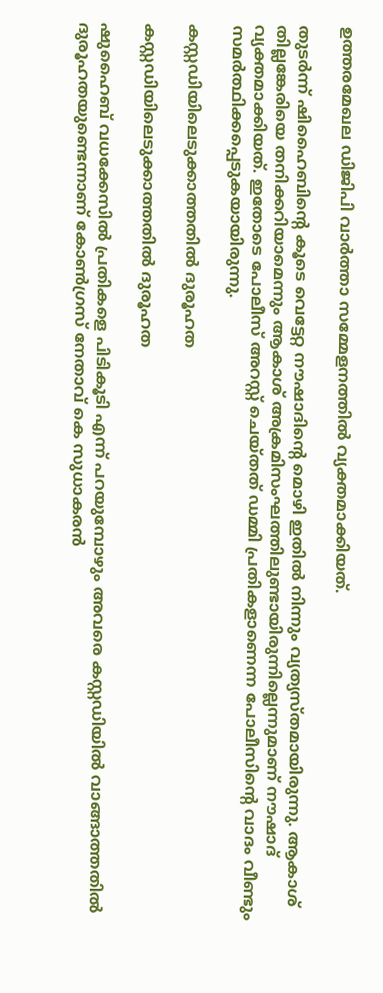ഉത്തരമേഖല ഡിജിപി വാർത്താ സമ്മേളനത്തിൽ വ്യക്തമാക്കിയത്.

തുടർന്ന് ഷിഹൈബിന്റെ കൂടെ വെട്ടേറ്റ നൗഷാദിന്റെ മൊഴി ഇതിൽ നിന്നും വ്യത്യസ്തമായിരുന്നു. ആകാശ് തില്ലങ്കേരിയെ തനിക്കറിയാമെന്നും ആകാശ് അക്രമിസംഘത്തിലുണ്ടായിരുന്നില്ലെന്നുമാണ് നൗഷാദ് വ്യക്തമാക്കിയത്. ഇതോടെ പോലീസ് അറസ്റ്റ് ചെയ്തത് ഡമ്മി പ്രതികളാണെന്ന പോലീസിന്റെ വാദം വീണ്ടും സമർത്ഥിക്കപ്പെടുകയായിരുന്നു.

കസ്റ്റഡിയിലെടുക്കാത്തതിൽ ദുരൂഹത

കസ്റ്റഡിയിലെടുക്കാത്തതിൽ ദുരൂഹത

ഷുഹൈബ് വധക്കേസിൽ പ്രതികളെ പിടികൂടി എന്ന് പറയുമ്പോഴും അവരെ കസ്റ്റഡിയിൽ വാങ്ങാത്തതിൽ ദുരൂഹതയുണ്ടെന്നാണ് കോൺഗ്രസ് നേതാവ് കെ സുധാകരൻ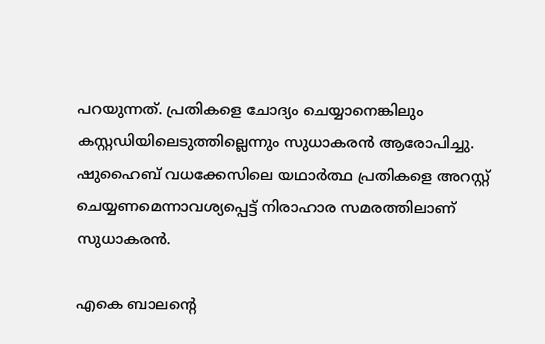പറയുന്നത്. പ്രതികളെ ചോദ്യം ചെയ്യാനെങ്കിലും കസ്റ്റഡിയിലെടുത്തില്ലെന്നും സുധാകരൻ ആരോപിച്ചു. ഷുഹൈബ് വധക്കേസിലെ യഥാർത്ഥ പ്രതികളെ അറസ്റ്റ് ചെയ്യണമെന്നാവശ്യപ്പെട്ട് നിരാഹാര സമരത്തിലാണ് സുധാകരൻ.

എകെ ബാലന്റെ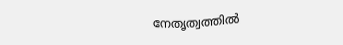നേതൃത്വത്തിൽ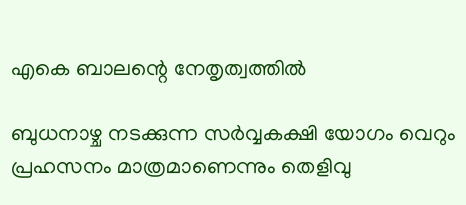എകെ ബാലന്റെ നേതൃത്വത്തിൽ

ബുധനാഴ്ച നടക്കുന്ന സർവ്വകക്ഷി യോഗം വെറും പ്രഹസനം മാത്രമാണെന്നും തെളിവു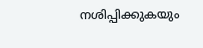നശിപ്പിക്കുകയും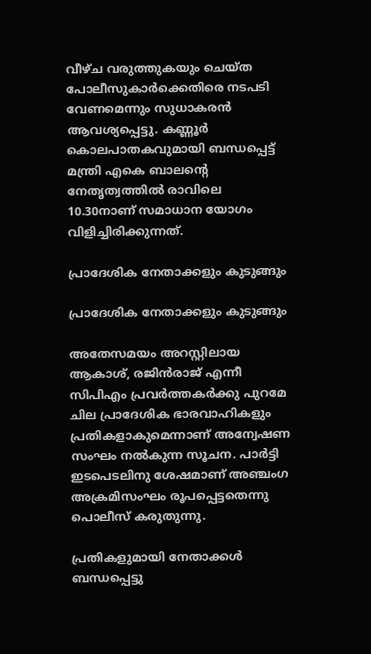വീഴ്ച വരുത്തുകയും ചെയ്ത പോലീസുകാര്‍ക്കെതിരെ നടപടി വേണമെന്നും സുധാകരന്‍ ആവശ്യപ്പെട്ടു. കണ്ണൂർ കൊലപാതകവുമായി ബന്ധപ്പെട്ട് മന്ത്രി എകെ ബാലന്റെ നേതൃത്വത്തിൽ രാവിലെ 10.30നാണ് സമാധാന യോഗം വിളിച്ചിരിക്കുന്നത്.

പ്രാദേശിക നേതാക്കളും കുടുങ്ങും

പ്രാദേശിക നേതാക്കളും കുടുങ്ങും

അതേസമയം അറസ്റ്റിലായ ആകാശ്, രജിൻരാജ് എന്നീ സിപിഎം പ്രവർത്തകർക്കു പുറമേ ചില പ്രാദേശിക ഭാരവാഹികളും പ്രതികളാകുമെന്നാണ് അന്വേഷണ സംഘം നൽകുന്ന സൂചന. പാർട്ടി ഇടപെടലിനു ശേഷമാണ് അഞ്ചംഗ അക്രമിസംഘം രൂപപ്പെട്ടതെന്നു പൊലീസ് കരുതുന്നു.

പ്രതികളുമായി നേതാക്കൾ ബന്ധപ്പെട്ടു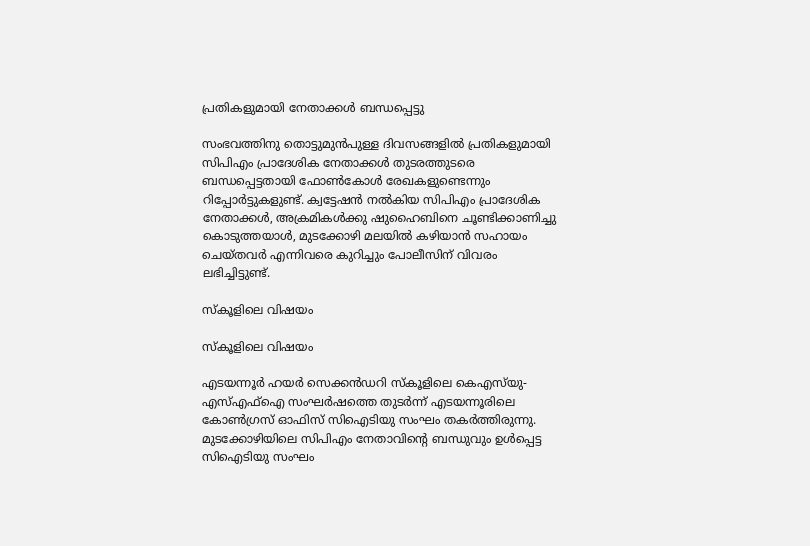പ്രതികളുമായി നേതാക്കൾ ബന്ധപ്പെട്ടു

സംഭവത്തിനു തൊട്ടുമുൻപുള്ള ദിവസങ്ങളിൽ പ്രതികളുമായി സിപിഎം പ്രാദേശിക നേതാക്കൾ തുടരത്തുടരെ ബന്ധപ്പെട്ടതായി ഫോൺകോൾ രേഖകളുണ്ടെന്നും റിപ്പോർട്ടുകളുണ്ട്. ക്വട്ടേഷൻ നൽകിയ സിപിഎം പ്രാദേശിക നേതാക്കൾ, അക്രമികൾക്കു ഷുഹൈബിനെ ചൂണ്ടിക്കാണിച്ചു കൊടുത്തയാൾ, മുടക്കോഴി മലയിൽ കഴിയാൻ സഹായം ചെയ്തവർ എന്നിവരെ കുറിച്ചും പോലീസിന് വിവരം ലഭിച്ചിട്ടുണ്ട്.

സ്കൂളിലെ വിഷയം

സ്കൂളിലെ വിഷയം

എടയന്നൂർ ഹയർ സെക്കൻഡറി സ്കൂളിലെ കെഎസ്‌യു-എസ്എഫ്ഐ സംഘർഷത്തെ തുടർന്ന് എടയന്നൂരിലെ കോൺഗ്രസ് ഓഫിസ് സിഐടിയു സംഘം തകർത്തിരുന്നു. മുടക്കോഴിയിലെ സിപിഎം നേതാവിന്റെ ബന്ധുവും ഉൾപ്പെട്ട സിഐടിയു സംഘം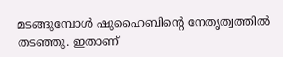മടങ്ങുമ്പോൾ ഷുഹൈബിന്റെ നേതൃത്വത്തിൽ തടഞ്ഞു. ഇതാണ്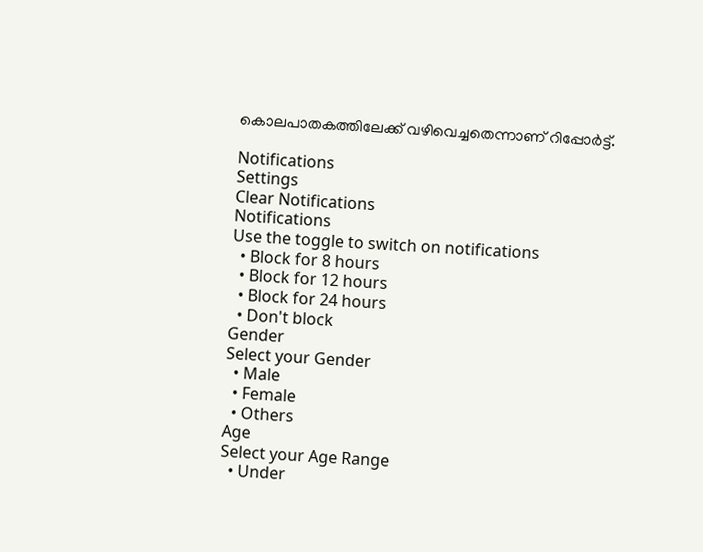കൊലപാതകത്തിലേക്ക് വഴിവെച്ചതെന്നാണ് റിപ്പോർട്ട്.

Notifications
Settings
Clear Notifications
Notifications
Use the toggle to switch on notifications
  • Block for 8 hours
  • Block for 12 hours
  • Block for 24 hours
  • Don't block
Gender
Select your Gender
  • Male
  • Female
  • Others
Age
Select your Age Range
  • Under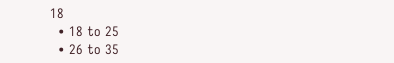18
  • 18 to 25
  • 26 to 35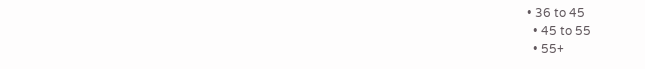• 36 to 45
  • 45 to 55
  • 55+